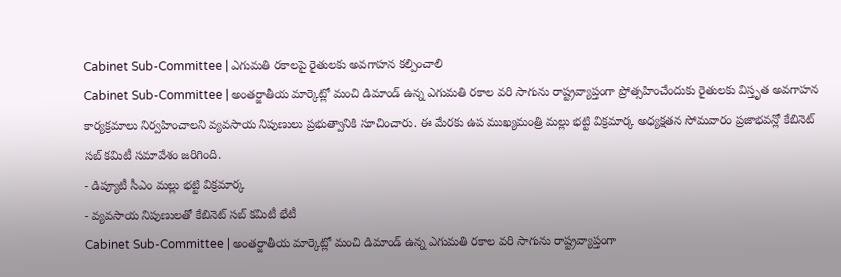Cabinet Sub-Committee | ఎగుమతి రకాలపై రైతులకు అవగాహన కల్పించాలి
Cabinet Sub-Committee | అంతర్జాతీయ మార్కెట్లో మంచి డిమాండ్ ఉన్న ఎగుమతి రకాల వరి సాగును రాష్ట్రవ్యాప్తంగా ప్రోత్సహించేందుకు రైతులకు విస్తృత అవగాహన కార్యక్రమాలు నిర్వహించాలని వ్యవసాయ నిపుణులు ప్రభుత్వానికి సూచించారు. ఈ మేరకు ఉప ముఖ్యమంత్రి మల్లు భట్టి విక్రమార్క అధ్యక్షతన సోమవారం ప్రజాభవన్లో కేబినెట్ సబ్ కమిటీ సమావేశం జరిగింది.
- డిప్యూటీ సీఎం మల్లు భట్టి విక్రమార్క
- వ్యవసాయ నిపుణులతో కేబినెట్ సబ్ కమిటీ భేటీ
Cabinet Sub-Committee | అంతర్జాతీయ మార్కెట్లో మంచి డిమాండ్ ఉన్న ఎగుమతి రకాల వరి సాగును రాష్ట్రవ్యాప్తంగా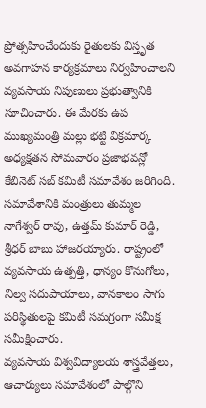ప్రోత్సహించేందుకు రైతులకు విస్తృత అవగాహన కార్యక్రమాలు నిర్వహించాలని వ్యవసాయ నిపుణులు ప్రభుత్వానికి సూచించారు. ఈ మేరకు ఉప ముఖ్యమంత్రి మల్లు భట్టి విక్రమార్క అధ్యక్షతన సోమవారం ప్రజాభవన్లో కేబినెట్ సబ్ కమిటీ సమావేశం జరిగింది. సమావేశానికి మంత్రులు తుమ్మల నాగేశ్వర్ రావు, ఉత్తమ్ కుమార్ రెడ్డి, శ్రీధర్ బాబు హాజరయ్యారు. రాష్ట్రంలో వ్యవసాయ ఉత్పత్తి, ధాన్యం కొనుగోలు, నిల్వ సదుపాయాలు, వానకాలం సాగు పరిస్థితులపై కమిటీ సమగ్రంగా సమీక్ష సమీక్షించారు.
వ్యవసాయ విశ్వవిద్యాలయ శాస్త్రవేత్తలు, ఆచార్యులు సమావేశంలో పాల్గొని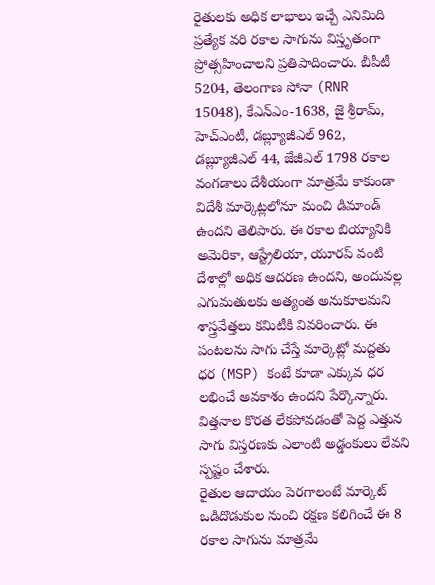రైతులకు అధిక లాభాలు ఇచ్చే ఎనిమిది ప్రత్యేక వరి రకాల సాగును విస్తృతంగా ప్రోత్సహించాలని ప్రతిపాదించారు. బీపీటీ 5204, తెలంగాణ సోనా (RNR 15048), కేఎన్ఎం-1638, జై శ్రీరామ్, హెచ్ఎంటీ, డబ్ల్యూజీఎల్ 962, డబ్ల్యూజీఎల్ 44, జేజీఎల్ 1798 రకాల వంగడాలు దేశీయంగా మాత్రమే కాకుండా విదేశీ మార్కెట్లలోనూ మంచి డిమాండ్ ఉందని తెలిపారు. ఈ రకాల బియ్యానికి అమెరికా, ఆస్ట్రేలియా, యూరప్ వంటి దేశాల్లో అధిక ఆదరణ ఉందని, అందువల్ల ఎగుమతులకు అత్యంత అనుకూలమని శాస్త్రవేత్తలు కమిటీకి వివరించారు. ఈ పంటలను సాగు చేస్తే మార్కెట్లో మద్దతు ధర (MSP) కంటే కూడా ఎక్కువ ధర లభించే అవకాశం ఉందని పేర్కొన్నారు. విత్తనాల కొరత లేకపోవడంతో పెద్ద ఎత్తున సాగు విస్తరణకు ఎలాంటి అడ్డంకులు లేవని స్పష్టం చేశారు.
రైతుల ఆదాయం పెరగాలంటే మార్కెట్ ఒడిదొడుకుల నుంచి రక్షణ కలిగించే ఈ 8 రకాల సాగును మాత్రమే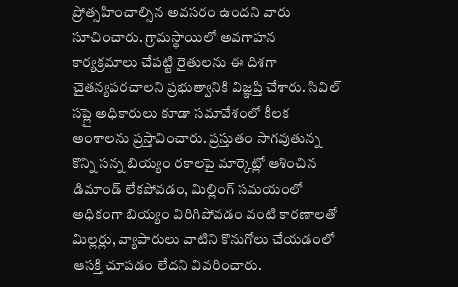ప్రోత్సహించాల్సిన అవసరం ఉందని వారు సూచించారు. గ్రామస్థాయిలో అవగాహన కార్యక్రమాలు చేపట్టి రైతులను ఈ దిశగా చైతన్యపరచాలని ప్రభుత్వానికి విజ్ఞప్తి చేశారు. సివిల్ సప్లై అధికారులు కూడా సమావేశంలో కీలక అంశాలను ప్రస్తావించారు. ప్రస్తుతం సాగవుతున్న కొన్ని సన్న బియ్యం రకాలపై మార్కెట్లో ఆశించిన డిమాండ్ లేకపోవడం, మిల్లింగ్ సమయంలో అధికంగా బియ్యం విరిగిపోవడం వంటి కారణాలతో మిల్లర్లు, వ్యాపారులు వాటిని కొనుగోలు చేయడంలో ఆసక్తి చూపడం లేదని వివరించారు.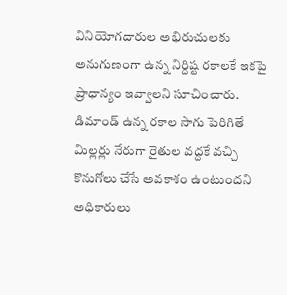వినియోగదారుల అభిరుచులకు అనుగుణంగా ఉన్న నిర్దిష్ట రకాలకే ఇకపై ప్రాధాన్యం ఇవ్వాలని సూచించారు. డిమాండ్ ఉన్న రకాల సాగు పెరిగితే మిల్లర్లు నేరుగా రైతుల వద్దకే వచ్చి కొనుగోలు చేసే అవకాశం ఉంటుందని అధికారులు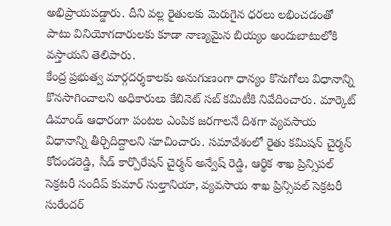అభిప్రాయపడ్డారు. దీని వల్ల రైతులకు మెరుగైన ధరలు లభించడంతో పాటు వినియోగదారులకు కూడా నాణ్యమైన బియ్యం అందుబాటులోకి వస్తాయని తెలిపారు.
కేంద్ర ప్రభుత్వ మార్గదర్శకాలకు అనుగుణంగా ధాన్యం కొనుగోలు విధానాన్ని కొనసాగించాలని అధికారులు కేబినెట్ సబ్ కమిటీకి నివేదించారు. మార్కెట్ డిమాండ్ ఆధారంగా పంటల ఎంపిక జరగాలనే దిశగా వ్యవసాయ విధానాన్ని తీర్చిదిద్దాలని సూచించారు. సమావేశంలో రైతు కమిషన్ చైర్మన్ కోదండరెడ్డి, సీడ్ కార్పొరేషన్ చైర్మన్ అన్వేష్ రెడ్డి, ఆర్థిక శాఖ ప్రిన్సిపల్ సెక్రటరీ సందీప్ కుమార్ సుల్తానియా, వ్యవసాయ శాఖ ప్రిన్సిపల్ సెక్రటరీ సురేందర్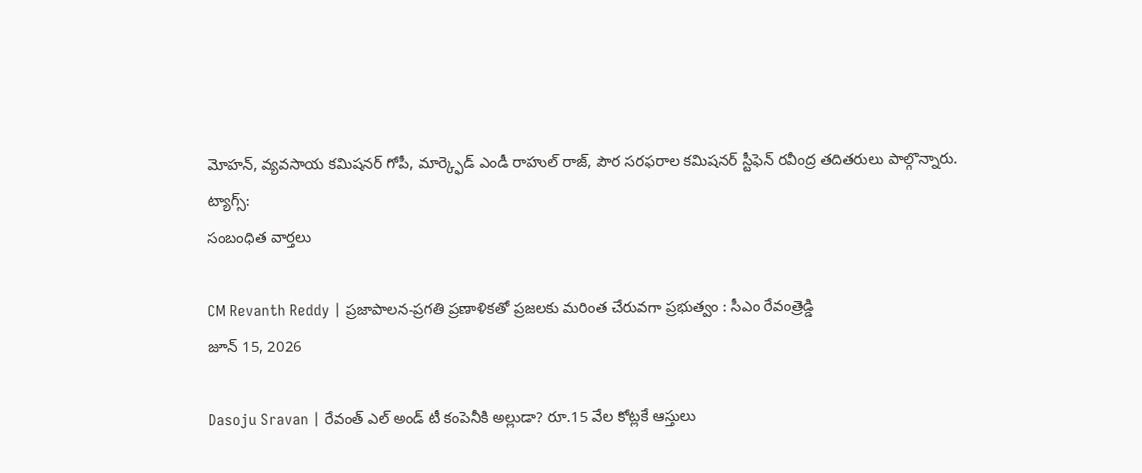మోహన్, వ్యవసాయ కమిషనర్ గోపీ, మార్క్ఫెడ్ ఎండీ రాహుల్ రాజ్, పౌర సరఫరాల కమిషనర్ స్టీఫెన్ రవీంద్ర తదితరులు పాల్గొన్నారు.
ట్యాగ్స్:
సంబంధిత వార్తలు

CM Revanth Reddy | ప్రజాపాలన-ప్రగతి ప్రణాళికతో ప్రజలకు మరింత చేరువగా ప్రభుత్వం : సీఎం రేవంత్రెడ్డి
జూన్ 15, 2026

Dasoju Sravan | రేవంత్ ఎల్ అండ్ టీ కంపెనీకి అల్లుడా? రూ.15 వేల కోట్లకే ఆస్తులు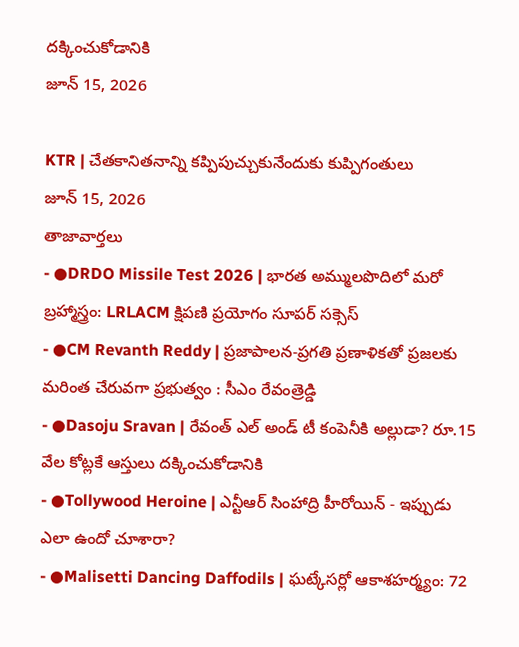దక్కించుకోడానికి
జూన్ 15, 2026

KTR | చేతకానితనాన్ని కప్పిపుచ్చుకునేందుకు కుప్పిగంతులు
జూన్ 15, 2026
తాజావార్తలు
- ●DRDO Missile Test 2026 | భారత అమ్ములపొదిలో మరో బ్రహ్మాస్త్రం: LRLACM క్షిపణి ప్రయోగం సూపర్ సక్సెస్
- ●CM Revanth Reddy | ప్రజాపాలన-ప్రగతి ప్రణాళికతో ప్రజలకు మరింత చేరువగా ప్రభుత్వం : సీఎం రేవంత్రెడ్డి
- ●Dasoju Sravan | రేవంత్ ఎల్ అండ్ టీ కంపెనీకి అల్లుడా? రూ.15 వేల కోట్లకే ఆస్తులు దక్కించుకోడానికి
- ●Tollywood Heroine | ఎన్టీఆర్ సింహాద్రి హీరోయిన్ - ఇప్పుడు ఎలా ఉందో చూశారా?
- ●Malisetti Dancing Daffodils | ఘట్కేసర్లో ఆకాశహర్మ్యం: 72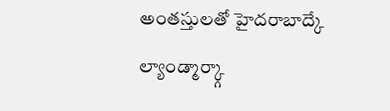అంతస్తులతో హైదరాబాద్కే ల్యాండ్మార్క్గా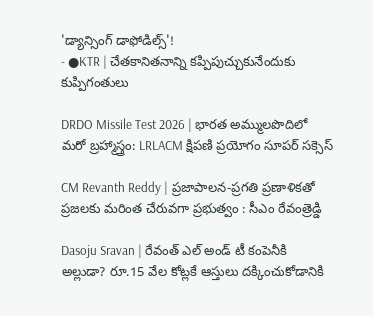'డ్యాన్సింగ్ డాఫోడిల్స్'!
- ●KTR | చేతకానితనాన్ని కప్పిపుచ్చుకునేందుకు కుప్పిగంతులు

DRDO Missile Test 2026 | భారత అమ్ములపొదిలో మరో బ్రహ్మాస్త్రం: LRLACM క్షిపణి ప్రయోగం సూపర్ సక్సెస్

CM Revanth Reddy | ప్రజాపాలన-ప్రగతి ప్రణాళికతో ప్రజలకు మరింత చేరువగా ప్రభుత్వం : సీఎం రేవంత్రెడ్డి

Dasoju Sravan | రేవంత్ ఎల్ అండ్ టీ కంపెనీకి అల్లుడా? రూ.15 వేల కోట్లకే ఆస్తులు దక్కించుకోడానికి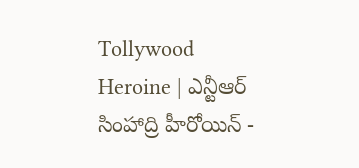Tollywood Heroine | ఎన్టీఆర్ సింహాద్రి హీరోయిన్ -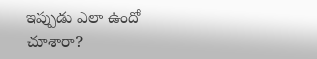ఇప్పుడు ఎలా ఉందో చూశారా?